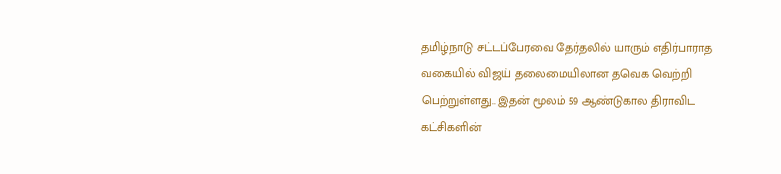தமிழ்நாடு சட்டப்பேரவை தேர்தலில் யாரும் எதிர்பாராத வகையில் விஜய் தலைமையிலான தவெக வெற்றி பெற்றுள்ளது.. இதன் மூலம் 59 ஆண்டுகால திராவிட கட்சிகளின்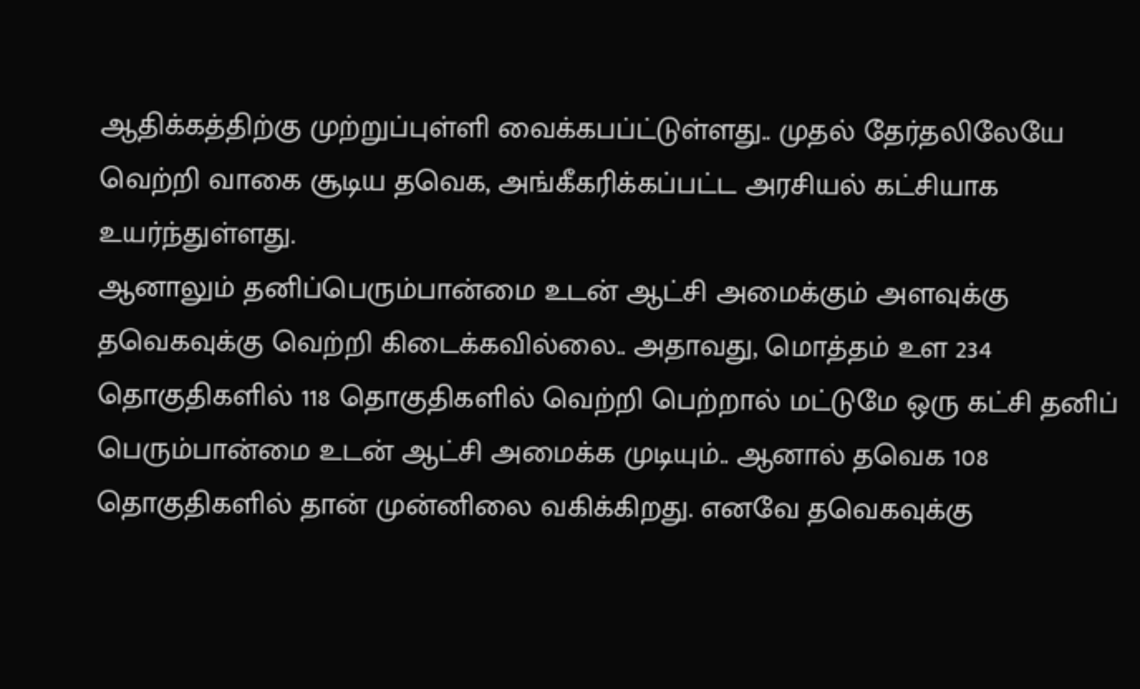ஆதிக்கத்திற்கு முற்றுப்புள்ளி வைக்கபப்ட்டுள்ளது.. முதல் தேர்தலிலேயே வெற்றி வாகை சூடிய தவெக, அங்கீகரிக்கப்பட்ட அரசியல் கட்சியாக உயர்ந்துள்ளது.
ஆனாலும் தனிப்பெரும்பான்மை உடன் ஆட்சி அமைக்கும் அளவுக்கு தவெகவுக்கு வெற்றி கிடைக்கவில்லை.. அதாவது, மொத்தம் உள 234 தொகுதிகளில் 118 தொகுதிகளில் வெற்றி பெற்றால் மட்டுமே ஒரு கட்சி தனிப் பெரும்பான்மை உடன் ஆட்சி அமைக்க முடியும்.. ஆனால் தவெக 108 தொகுதிகளில் தான் முன்னிலை வகிக்கிறது. எனவே தவெகவுக்கு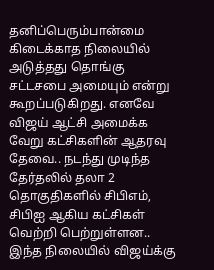தனிப்பெரும்பான்மை கிடைக்காத நிலையில் அடுத்தது தொங்கு சட்டசபை அமையும் என்று கூறப்படுகிறது. எனவே விஜய் ஆட்சி அமைக்க வேறு கட்சிகளின் ஆதரவு தேவை.. நடந்து முடிந்த தேர்தலில் தலா 2 தொகுதிகளில் சிபிஎம், சிபிஐ ஆகிய கட்சிகள் வெற்றி பெற்றுள்ளன..
இந்த நிலையில் விஜய்க்கு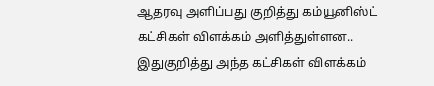ஆதரவு அளிப்பது குறித்து கம்யூனிஸ்ட் கட்சிகள் விளக்கம் அளித்துள்ளன.. இதுகுறித்து அந்த கட்சிகள் விளக்கம்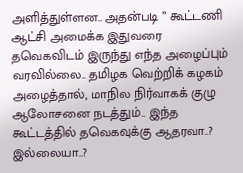அளித்துள்ளன.. அதன்படி ” கூட்டணி ஆட்சி அமைக்க இதுவரை தவெகவிடம் இருந்து எந்த அழைப்பும் வரவில்லை.. தமிழக வெற்றிக் கழகம் அழைத்தால், மாநில நிர்வாகக் குழு ஆலோசனை நடத்தும்.. இந்த கூட்டத்தில் தவெகவுக்கு ஆதரவா..? இல்லையா..?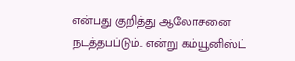என்பது குறித்து ஆலோசனை நடத்தபப்டும்.. என்று கம்யூனிஸ்ட்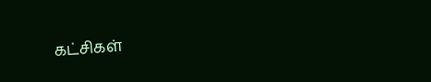கட்சிகள்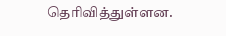தெரிவித்துள்ளன.